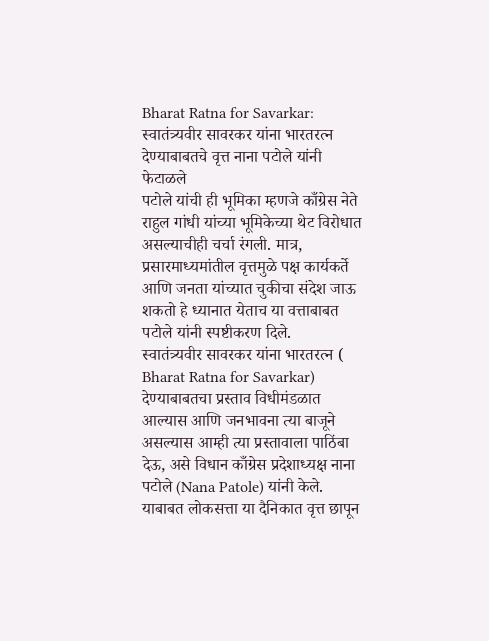Bharat Ratna for Savarkar: स्वातंत्र्यवीर सावरकर यांना भारतरत्न देण्याबाबतचे वृत्त नाना पटोले यांनी फेटाळले
पटोले यांची ही भूमिका म्हणजे काँग्रेस नेते राहुल गांधी यांच्या भूमिकेच्या थेट विरोधात असल्याचीही चर्चा रंगली. मात्र, प्रसारमाध्यमांतील वृत्तमुळे पक्ष कार्यकर्ते आणि जनता यांच्यात चुकीचा संदेश जाऊ शकतो हे ध्यानात येताच या वत्ताबाबत पटोले यांनी स्पष्टीकरण दिले.
स्वातंत्र्यवीर सावरकर यांना भारतरत्न ( Bharat Ratna for Savarkar) देण्याबाबतचा प्रस्ताव विधीमंडळात आल्यास आणि जनभावना त्या बाजूने असल्यास आम्ही त्या प्रस्तावाला पाठिंबा देऊ, असे विधान काँग्रेस प्रदेशाध्यक्ष नाना पटोले (Nana Patole) यांनी केले. याबाबत लोकसत्ता या दैनिकात वृत्त छापून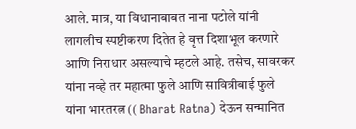आले. मात्र, या विधानाबाबत नाना पटोले यांनी लागलीच स्पष्टीकरण दितेत हे वृत्त दिशाभूल करणारे आणि निराधार असल्याचे म्हटले आहे. तसेच, सावरकर यांना नव्हे तर महात्मा फुले आणि सावित्रीबाई फुले यांना भारतरत्न (( Bharat Ratna) देऊन सन्मानित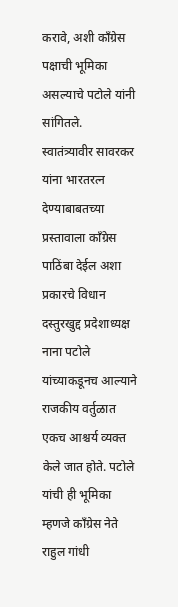करावे, अशी काँग्रेस पक्षाची भूमिका असल्याचे पटोले यांनी सांगितले.
स्वातंत्र्यावीर सावरकर यांना भारतरत्न देण्याबाबतच्या प्रस्तावाला काँग्रेस पाठिंबा देईल अशा प्रकारचे विधान दस्तुरखुद्द प्रदेशाध्यक्ष नाना पटोले यांच्याकडूनच आल्याने राजकीय वर्तुळात एकच आश्चर्य व्यक्त केले जात होते. पटोले यांची ही भूमिका म्हणजे काँग्रेस नेते राहुल गांधी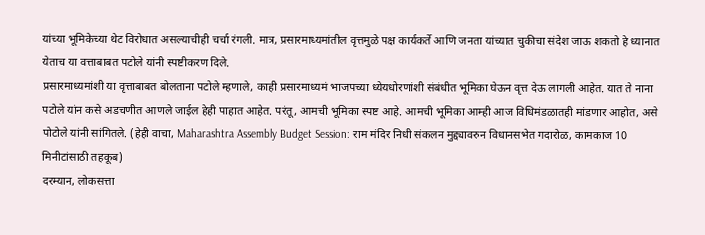यांच्या भूमिकेच्या थेट विरोधात असल्याचीही चर्चा रंगली. मात्र, प्रसारमाध्यमांतील वृत्तमुळे पक्ष कार्यकर्ते आणि जनता यांच्यात चुकीचा संदेश जाऊ शकतो हे ध्यानात येताच या वत्ताबाबत पटोले यांनी स्पष्टीकरण दिले.
प्रसारमाध्यमांशी या वृत्ताबाबत बोलताना पटोले म्हणाले, काही प्रसारमाध्यमं भाजपच्या ध्येयधोरणांशी संबंधीत भूमिका घेऊन वृत्त देऊ लागली आहेत. यात ते नाना पटोले यांन कसे अडचणीत आणले जाईल हेही पाहात आहेत. परंतू, आमची भूमिका स्पष्ट आहे. आमची भूमिका आम्ही आज विधिमंडळातही मांडणार आहोत, असे पोटोले यांनी सांगितले. (हेही वाचा, Maharashtra Assembly Budget Session: राम मंदिर निधी संकलन मुद्द्यावरुन विधानसभेत गदारोळ, कामकाज 10 मिनीटांसाठी तहकूब)
दरम्यान, लोकसत्ता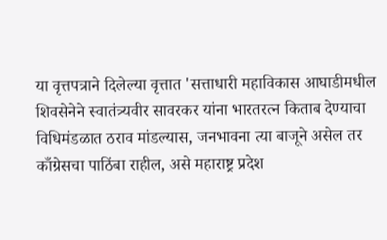या वृत्तपत्राने दिलेल्या वृत्तात 'सत्ताधारी महाविकास आघाडीमधील शिवसेनेने स्वातंत्र्यवीर सावरकर यांना भारतरत्न किताब देण्याचा विधिमंडळात ठराव मांडल्यास, जनभावना त्या बाजूने असेल तर काँग्रेसचा पाठिंबा राहील, असे महाराष्ट्र प्रदेश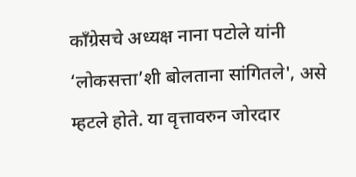काँग्रेसचे अध्यक्ष नाना पटोले यांनी ‘लोकसत्ता’शी बोलताना सांगितले', असे म्हटले होते. या वृत्तावरुन जोरदार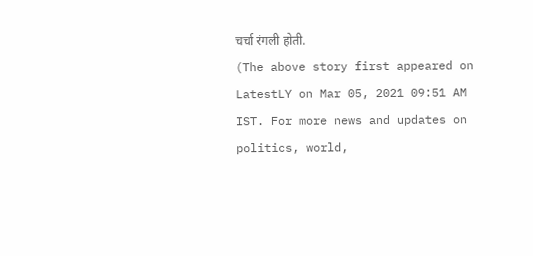चर्चा रंगली होती.
(The above story first appeared on LatestLY on Mar 05, 2021 09:51 AM IST. For more news and updates on politics, world,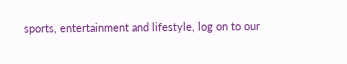sports, entertainment and lifestyle, log on to our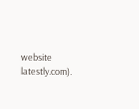website latestly.com).